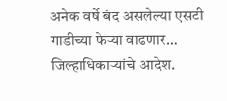अनेक वर्षे बंद असलेल्या एसटी गाडीच्या फेऱ्या वाढणार… जिल्हाधिकाऱ्यांचे आदेश.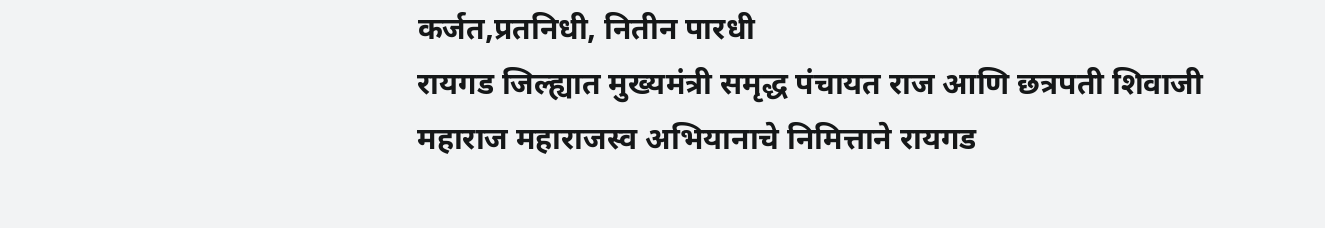कर्जत,प्रतनिधी, नितीन पारधी
रायगड जिल्ह्यात मुख्यमंत्री समृद्ध पंचायत राज आणि छत्रपती शिवाजी महाराज महाराजस्व अभियानाचे निमित्ताने रायगड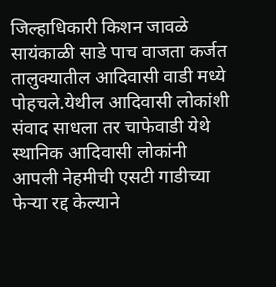जिल्हाधिकारी किशन जावळे सायंकाळी साडे पाच वाजता कर्जत तालुक्यातील आदिवासी वाडी मध्ये पोहचले.येथील आदिवासी लोकांशी संवाद साधला तर चाफेवाडी येथे स्थानिक आदिवासी लोकांनी आपली नेहमीची एसटी गाडीच्या फेऱ्या रद्द केल्याने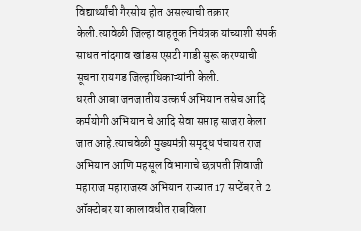विद्यार्थ्यांची गैरसोय होत असल्याची तक्रार केली.त्यावेळी जिल्हा वाहतूक नियंत्रक यांच्याशी संपर्क साधत नांदगाव खांडस एसटी गाडी सुरू करण्याची सूचना रायगड जिल्हाधिकाऱ्यांनी केली.
धरती आबा जनजातीय उत्कर्ष अभियान तसेच आदि कर्मयोगी अभियान चे आदि सेवा सप्ताह साजरा केला जात आहे.त्याचवेळी मुख्यमंत्री समृद्ध पंचायत राज अभियान आणि महसूल विभागाचे छत्रपती शिवाजी महाराज महाराजस्व अभियान राज्यात 17 सप्टेंबर ते 2 ऑक्टोबर या कालावधीत राबविला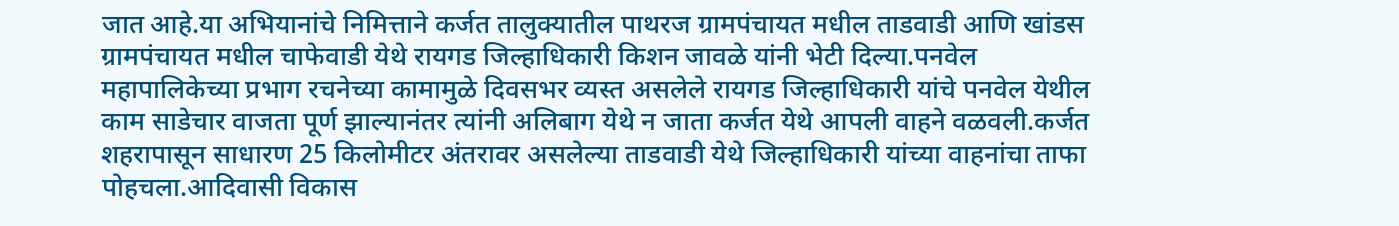जात आहे.या अभियानांचे निमित्ताने कर्जत तालुक्यातील पाथरज ग्रामपंचायत मधील ताडवाडी आणि खांडस ग्रामपंचायत मधील चाफेवाडी येथे रायगड जिल्हाधिकारी किशन जावळे यांनी भेटी दिल्या.पनवेल महापालिकेच्या प्रभाग रचनेच्या कामामुळे दिवसभर व्यस्त असलेले रायगड जिल्हाधिकारी यांचे पनवेल येथील काम साडेचार वाजता पूर्ण झाल्यानंतर त्यांनी अलिबाग येथे न जाता कर्जत येथे आपली वाहने वळवली.कर्जत शहरापासून साधारण 25 किलोमीटर अंतरावर असलेल्या ताडवाडी येथे जिल्हाधिकारी यांच्या वाहनांचा ताफा पोहचला.आदिवासी विकास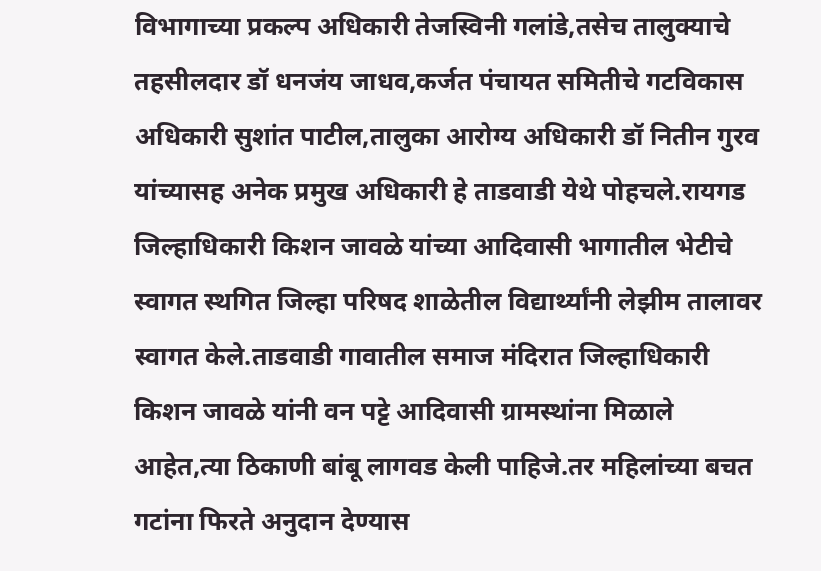विभागाच्या प्रकल्प अधिकारी तेजस्विनी गलांडे,तसेच तालुक्याचे तहसीलदार डॉ धनजंय जाधव,कर्जत पंचायत समितीचे गटविकास अधिकारी सुशांत पाटील,तालुका आरोग्य अधिकारी डॉ नितीन गुरव यांच्यासह अनेक प्रमुख अधिकारी हे ताडवाडी येथे पोहचले.रायगड जिल्हाधिकारी किशन जावळे यांच्या आदिवासी भागातील भेटीचे स्वागत स्थगित जिल्हा परिषद शाळेतील विद्यार्थ्यांनी लेझीम तालावर स्वागत केले.ताडवाडी गावातील समाज मंदिरात जिल्हाधिकारी किशन जावळे यांनी वन पट्टे आदिवासी ग्रामस्थांना मिळाले आहेत,त्या ठिकाणी बांबू लागवड केली पाहिजे.तर महिलांच्या बचत गटांना फिरते अनुदान देण्यास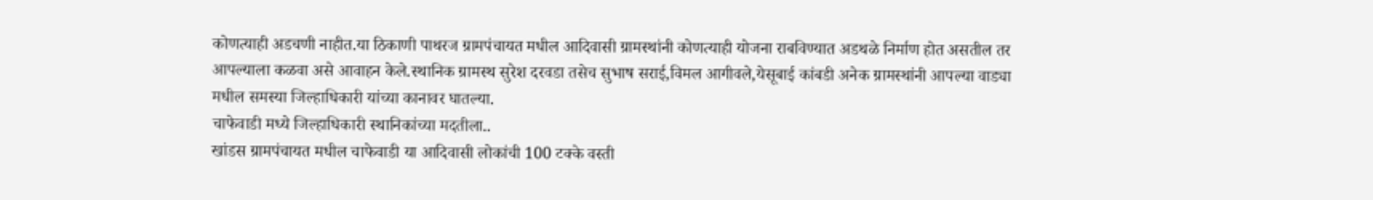कोणत्याही अडचणी नाहीत.या ठिकाणी पाथरज ग्रामपंचायत मधील आदिवासी ग्रामस्थांनी कोणत्याही योजना राबविण्यात अडथळे निर्माण होत असतील तर आपल्याला कळवा असे आवाहन केले.स्थानिक ग्रामस्थ सुरेश दरवडा तसेच सुभाष सराई,विमल आगीवले,येसूबाई कांबडी अनेक ग्रामस्थांनी आपल्या वाड्या मधील समस्या जिल्हाधिकारी यांच्या कानावर घातल्या.
चाफेवाडी मध्ये जिल्हाधिकारी स्थानिकांच्या मदतीला..
खांडस ग्रामपंचायत मधील चाफेवाडी या आदिवासी लोकांची 100 टक्के वस्ती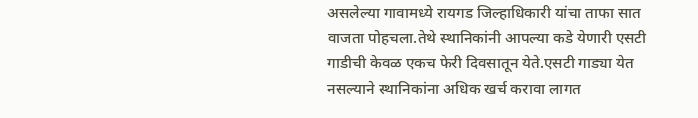असलेल्या गावामध्ये रायगड जिल्हाधिकारी यांचा ताफा सात वाजता पोहचला.तेथे स्थानिकांनी आपल्या कडे येणारी एसटी गाडीची केवळ एकच फेरी दिवसातून येते.एसटी गाड्या येत नसल्याने स्थानिकांना अधिक खर्च करावा लागत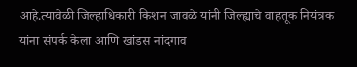आहे.त्यावेळी जिल्हाधिकारी किशन जावळे यांनी जिल्ह्याचे वाहतूक नियंत्रक यांना संपर्क केला आणि खांडस नांदगाव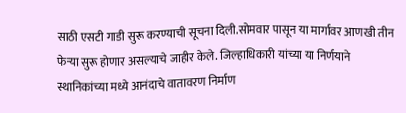साठी एसटी गाडी सुरू करण्याची सूचना दिली.सोमवार पासून या मार्गावर आणखी तीन फेऱ्या सुरू होणार असल्याचे जाहीर केले. जिल्हाधिकारी यांच्या या निर्णयाने स्थानिकांच्या मध्ये आनंदाचे वातावरण निर्माण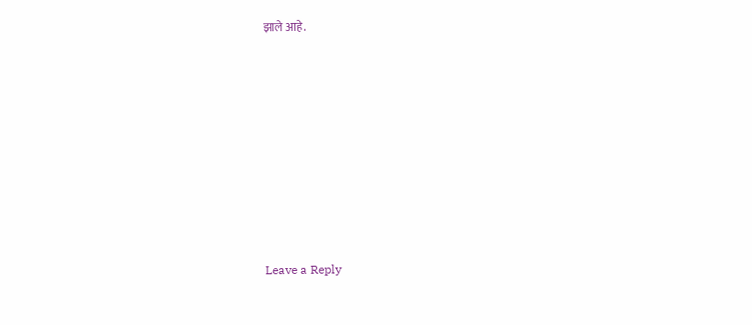झाले आहे.













Leave a Reply